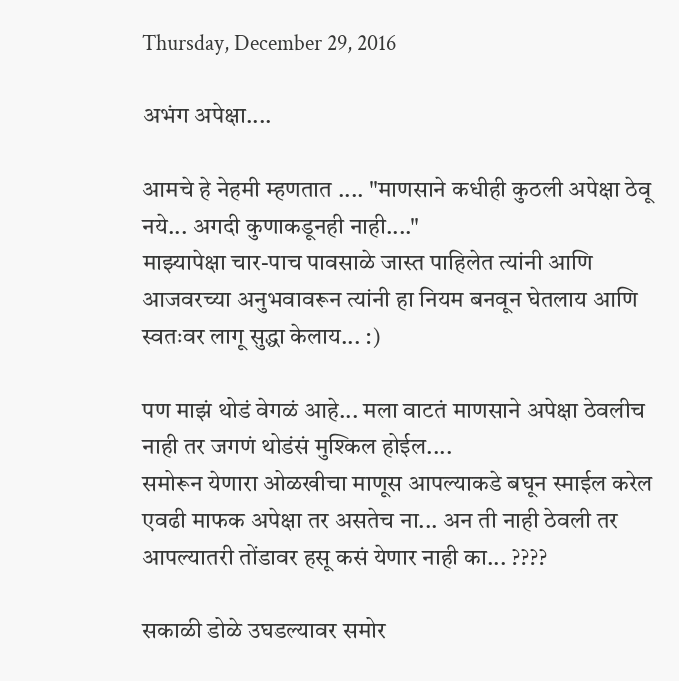Thursday, December 29, 2016

अभंग अपेक्षा....

आमचे हे नेहमी म्हणतात .... "माणसाने कधीही कुठली अपेक्षा ठेवू नये... अगदी कुणाकडूनही नाही...."
माझ्यापेक्षा चार-पाच पावसाळे जास्त पाहिलेत त्यांनी आणि आजवरच्या अनुभवावरून त्यांनी हा नियम बनवून घेतलाय आणि स्वतःवर लागू सुद्धा केलाय... :)

पण माझं थोडं वेगळं आहे... मला वाटतं माणसाने अपेक्षा ठेवलीच नाही तर जगणं थोडंसं मुश्किल होईल....
समोरून येणारा ओळखीचा माणूस आपल्याकडे बघून स्माईल करेल एवढी माफक अपेक्षा तर असतेच ना... अन ती नाही ठेवली तर आपल्यातरी तोंडावर हसू कसं येणार नाही का... ????

सकाळी डोळे उघडल्यावर समोर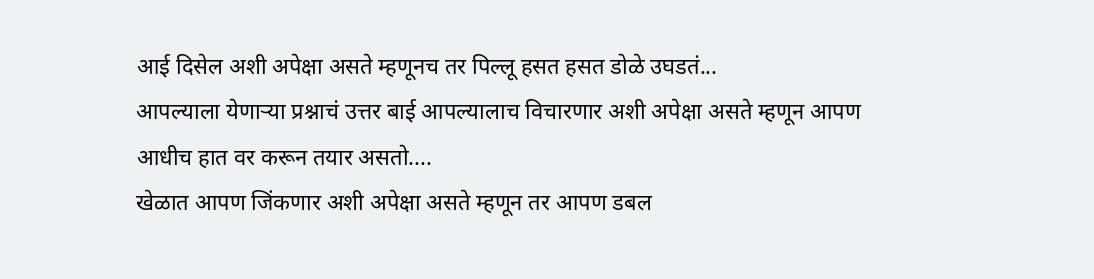आई दिसेल अशी अपेक्षा असते म्हणूनच तर पिल्लू हसत हसत डोळे उघडतं...
आपल्याला येणाऱ्या प्रश्नाचं उत्तर बाई आपल्यालाच विचारणार अशी अपेक्षा असते म्हणून आपण आधीच हात वर करून तयार असतो....
खेळात आपण जिंकणार अशी अपेक्षा असते म्हणून तर आपण डबल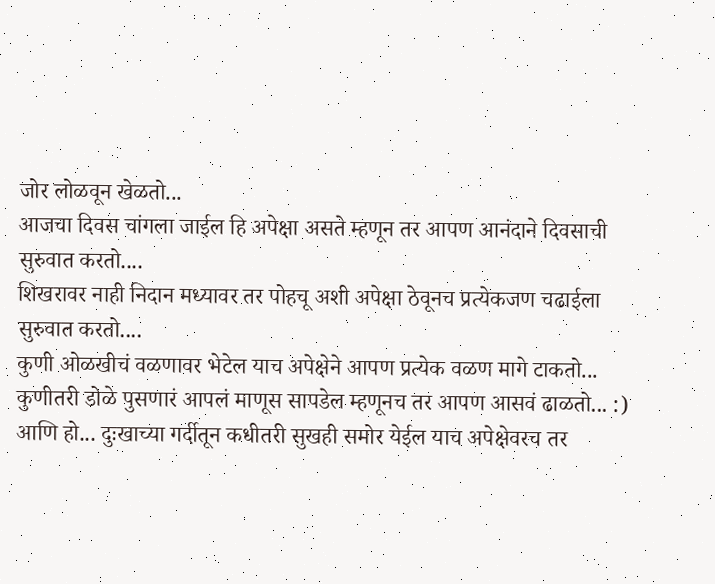जोर लोळवून खेळतो...
आजचा दिवस चांगला जाईल हि अपेक्षा असते म्हणून तर आपण आनंदाने दिवसाची सुरुवात करतो....
शिखरावर नाही निदान मध्यावर तर पोहचू अशी अपेक्षा ठेवूनच प्रत्येकजण चढाईला सुरुवात करतो....
कुणी ओळखीचं वळणावर भेटेल याच अपेक्षेने आपण प्रत्येक वळण मागे टाकतो...
कुणीतरी डोळे पुसणारं आपलं माणूस सापडेल म्हणूनच तर आपण आसवं ढाळतो... :)
आणि हो... दुःखाच्या गर्दीतून कधीतरी सुखही समोर येईल याच अपेक्षेवरच तर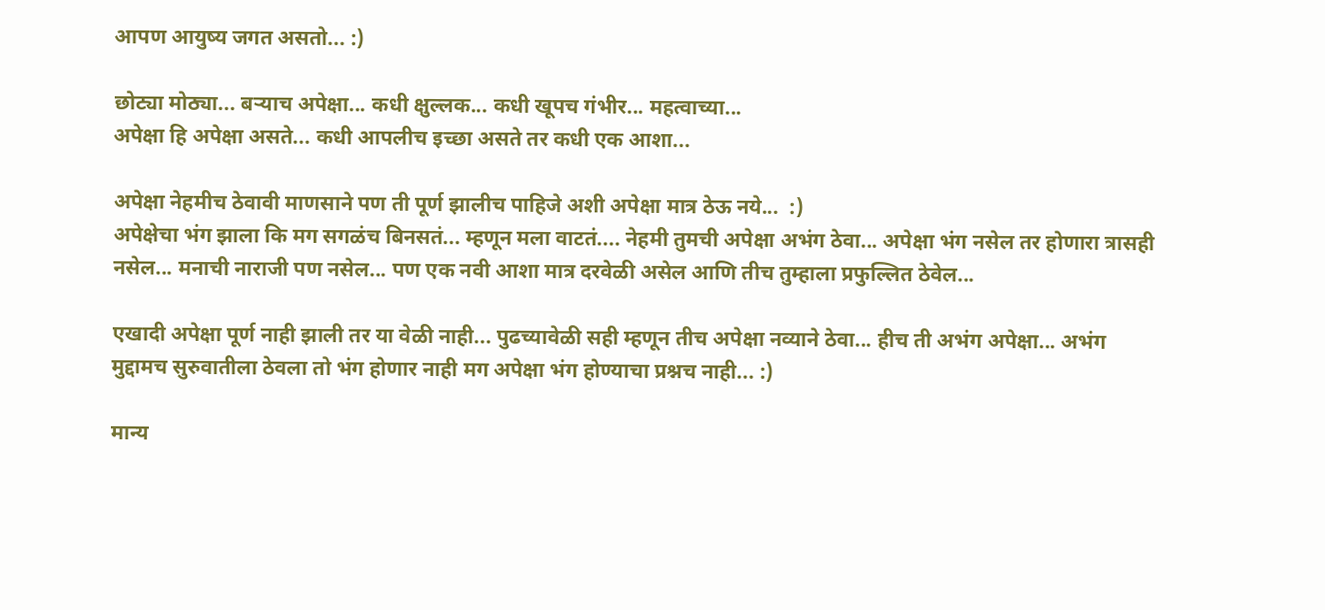आपण आयुष्य जगत असतो... :)

छोट्या मोठ्या... बऱ्याच अपेक्षा... कधी क्षुल्लक... कधी खूपच गंभीर... महत्वाच्या...
अपेक्षा हि अपेक्षा असते... कधी आपलीच इच्छा असते तर कधी एक आशा...

अपेक्षा नेहमीच ठेवावी माणसाने पण ती पूर्ण झालीच पाहिजे अशी अपेक्षा मात्र ठेऊ नये...  :)
अपेक्षेचा भंग झाला कि मग सगळंच बिनसतं... म्हणून मला वाटतं.... नेहमी तुमची अपेक्षा अभंग ठेवा... अपेक्षा भंग नसेल तर होणारा त्रासही नसेल... मनाची नाराजी पण नसेल... पण एक नवी आशा मात्र दरवेळी असेल आणि तीच तुम्हाला प्रफुल्लित ठेवेल...

एखादी अपेक्षा पूर्ण नाही झाली तर या वेळी नाही... पुढच्यावेळी सही म्हणून तीच अपेक्षा नव्याने ठेवा... हीच ती अभंग अपेक्षा... अभंग मुद्दामच सुरुवातीला ठेवला तो भंग होणार नाही मग अपेक्षा भंग होण्याचा प्रश्नच नाही... :)

मान्य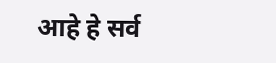आहे हे सर्व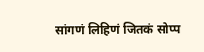सांगणं लिहिणं जितकं सोप्प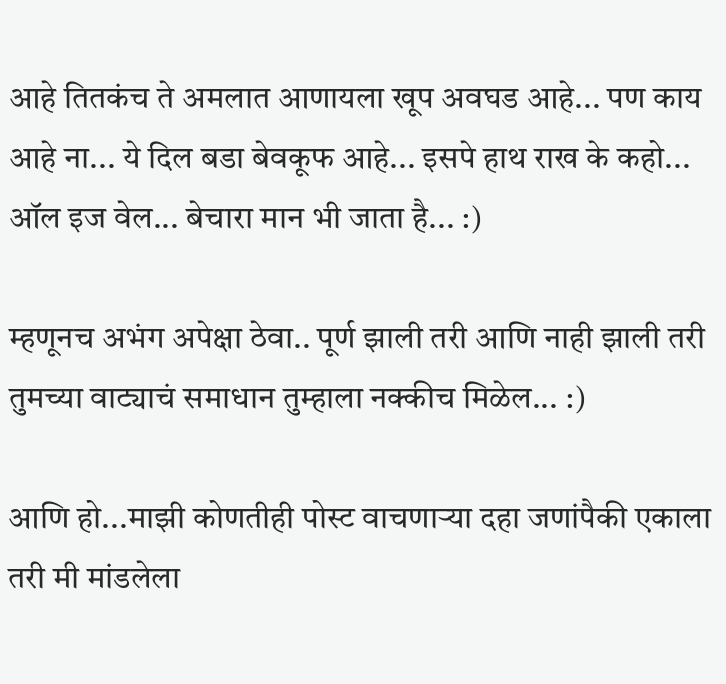आहे तितकंच ते अमलात आणायला खूप अवघड आहे... पण काय आहे ना... ये दिल बडा बेवकूफ आहे... इसपे हाथ राख के कहो... ऑल इज वेल... बेचारा मान भी जाता है... :)

म्हणूनच अभंग अपेक्षा ठेवा.. पूर्ण झाली तरी आणि नाही झाली तरी तुमच्या वाट्याचं समाधान तुम्हाला नक्कीच मिळेल... :)

आणि हो...माझी कोणतीही पोस्ट वाचणाऱ्या दहा जणांपैकी एकाला तरी मी मांडलेला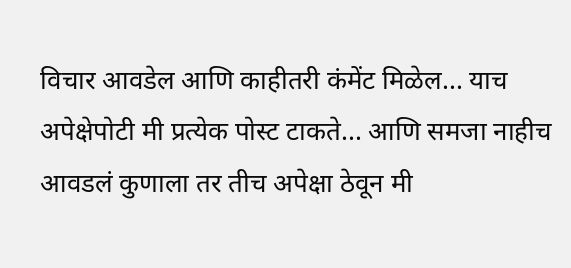विचार आवडेल आणि काहीतरी कंमेंट मिळेल... याच अपेक्षेपोटी मी प्रत्येक पोस्ट टाकते... आणि समजा नाहीच आवडलं कुणाला तर तीच अपेक्षा ठेवून मी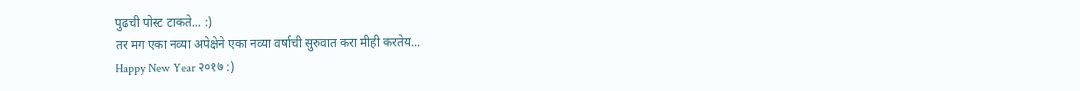पुढची पोस्ट टाकते... :)
तर मग एका नव्या अपेक्षेने एका नव्या वर्षाची सुरुवात करा मीही करतेय...
Happy New Year २०१७ :)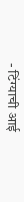- टिंग्याची आई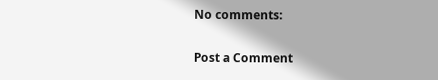No comments:

Post a Comment